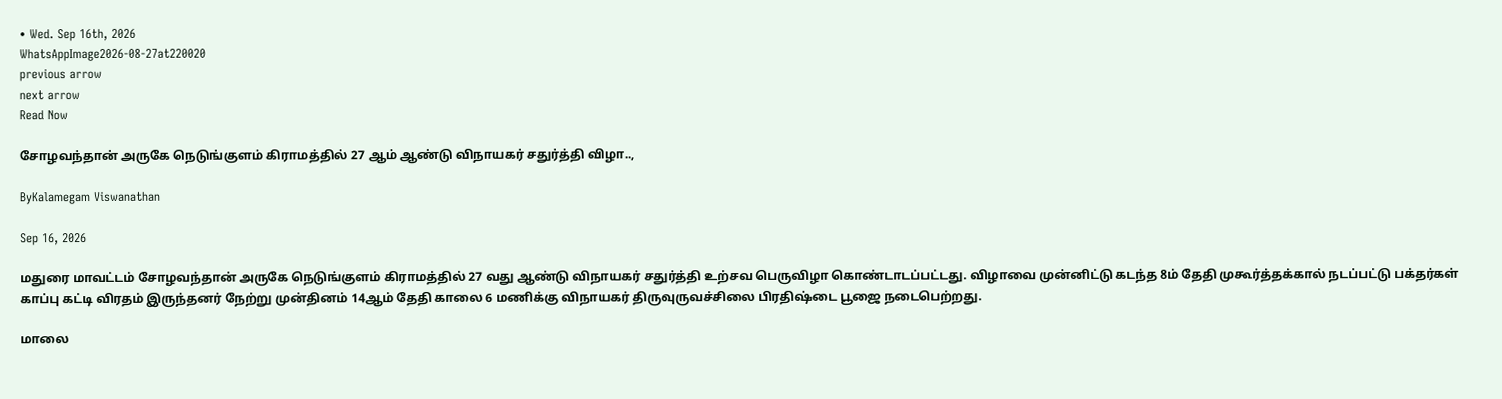• Wed. Sep 16th, 2026
WhatsAppImage2026-08-27at220020
previous arrow
next arrow
Read Now

சோழவந்தான் அருகே நெடுங்குளம் கிராமத்தில் 27 ஆம் ஆண்டு விநாயகர் சதுர்த்தி விழா..,

ByKalamegam Viswanathan

Sep 16, 2026

மதுரை மாவட்டம் சோழவந்தான் அருகே நெடுங்குளம் கிராமத்தில் 27 வது ஆண்டு விநாயகர் சதுர்த்தி உற்சவ பெருவிழா கொண்டாடப்பட்டது. விழாவை முன்னிட்டு கடந்த 8ம் தேதி முகூர்த்தக்கால் நடப்பட்டு பக்தர்கள் காப்பு கட்டி விரதம் இருந்தனர் நேற்று முன்தினம் 14ஆம் தேதி காலை 6 மணிக்கு விநாயகர் திருவுருவச்சிலை பிரதிஷ்டை பூஜை நடைபெற்றது.

மாலை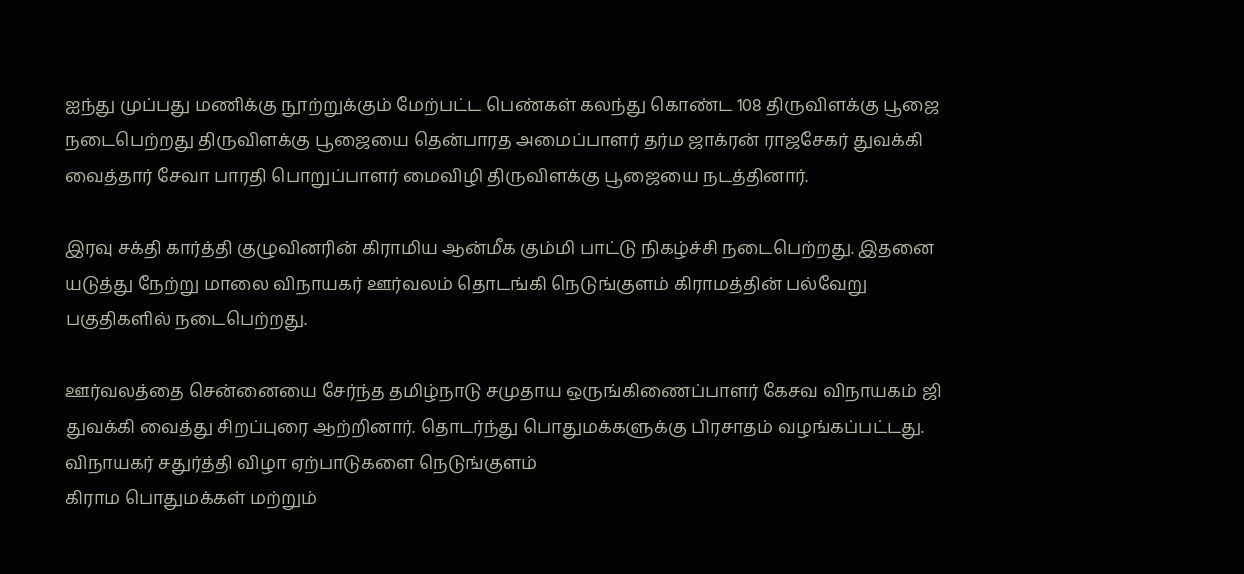ஐந்து முப்பது மணிக்கு நூற்றுக்கும் மேற்பட்ட பெண்கள் கலந்து கொண்ட 108 திருவிளக்கு பூஜை நடைபெற்றது திருவிளக்கு பூஜையை தென்பாரத அமைப்பாளர் தர்ம ஜாக்ரன் ராஜசேகர் துவக்கி வைத்தார் சேவா பாரதி பொறுப்பாளர் மைவிழி திருவிளக்கு பூஜையை நடத்தினார்.

இரவு சக்தி கார்த்தி குழுவினரின் கிராமிய ஆன்மீக கும்மி பாட்டு நிகழ்ச்சி நடைபெற்றது. இதனை யடுத்து நேற்று மாலை விநாயகர் ஊர்வலம் தொடங்கி நெடுங்குளம் கிராமத்தின் பல்வேறு பகுதிகளில் நடைபெற்றது.

ஊர்வலத்தை சென்னையை சேர்ந்த தமிழ்நாடு சமுதாய ஒருங்கிணைப்பாளர் கேசவ விநாயகம் ஜி துவக்கி வைத்து சிறப்புரை ஆற்றினார். தொடர்ந்து பொதுமக்களுக்கு பிரசாதம் வழங்கப்பட்டது. விநாயகர் சதுர்த்தி விழா ஏற்பாடுகளை நெடுங்குளம்
கிராம பொதுமக்கள் மற்றும்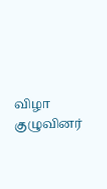விழா குழுவினர்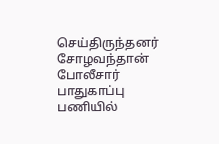செய்திருந்தனர் சோழவந்தான் போலீசார் பாதுகாப்பு பணியில்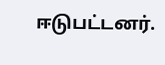ஈடுபட்டனர்.